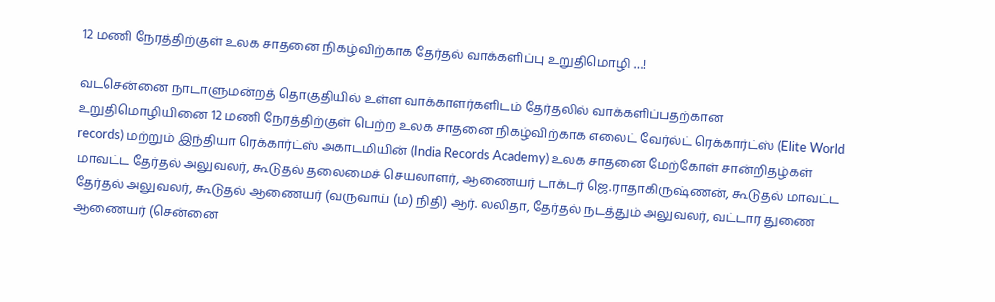12 மணி நேரத்திற்குள் உலக சாதனை நிகழ்விற்காக தேர்தல் வாக்களிப்பு உறுதிமொழி …!

வடசென்னை நாடாளுமன்றத் தொகுதியில் உள்ள வாக்காளர்களிடம் தேர்தலில் வாக்களிப்பதற்கான உறுதிமொழியினை 12 மணி நேரத்திற்குள் பெற்ற உலக சாதனை நிகழ்விற்காக எலைட் வேர்ல்ட் ரெக்கார்ட்ஸ் (Elite World records) மற்றும் இந்தியா ரெக்கார்ட்ஸ் அகாடமியின் (India Records Academy) உலக சாதனை மேற்கோள் சான்றிதழ்கள் மாவட்ட தேர்தல் அலுவலர், கூடுதல் தலைமைச் செயலாளர், ஆணையர் டாக்டர் ஜெ.ராதாகிருஷ்ணன், கூடுதல் மாவட்ட தேர்தல் அலுவலர், கூடுதல் ஆணையர் (வருவாய் (ம) நிதி) ஆர். லலிதா, தேர்தல் நடத்தும் அலுவலர், வட்டார துணை ஆணையர் (சென்னை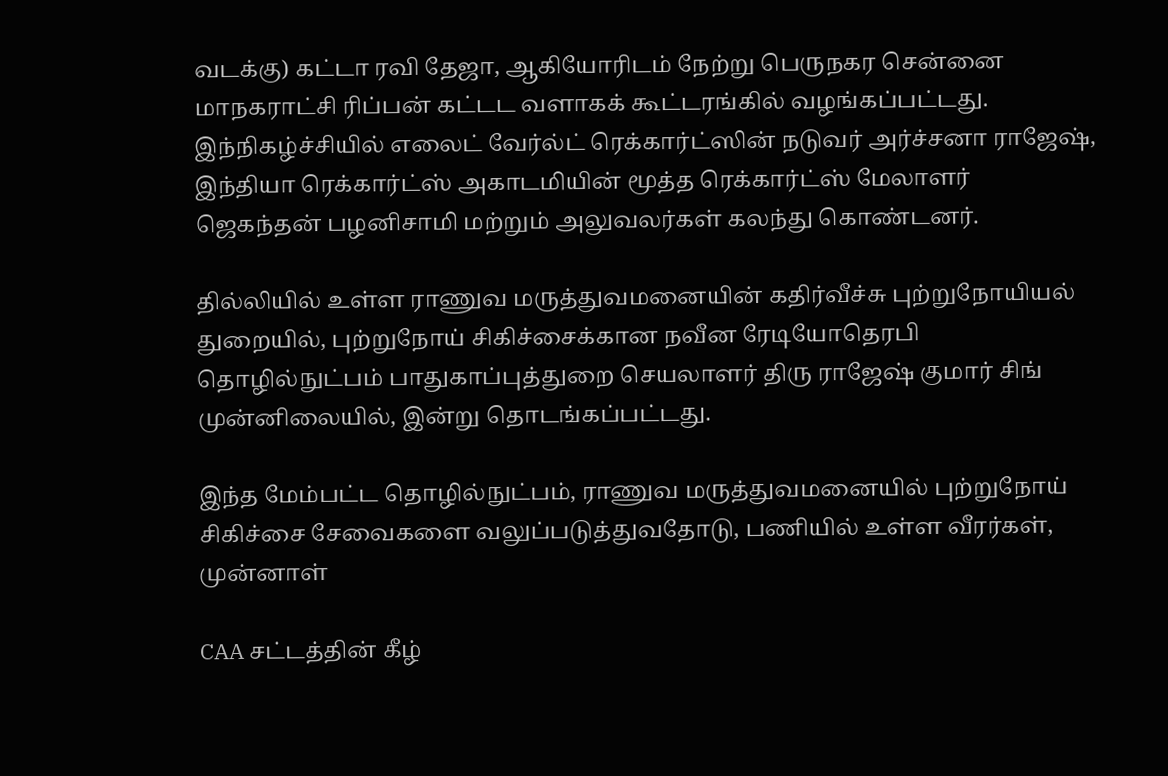வடக்கு) கட்டா ரவி தேஜா, ஆகியோரிடம் நேற்று பெருநகர சென்னை மாநகராட்சி ரிப்பன் கட்டட வளாகக் கூட்டரங்கில் வழங்கப்பட்டது. இந்நிகழ்ச்சியில் எலைட் வேர்ல்ட் ரெக்கார்ட்ஸின் நடுவர் அர்ச்சனா ராஜேஷ், இந்தியா ரெக்கார்ட்ஸ் அகாடமியின் மூத்த ரெக்கார்ட்ஸ் மேலாளர் ஜெகந்தன் பழனிசாமி மற்றும் அலுவலர்கள் கலந்து கொண்டனர்.

தில்லியில் உள்ள ராணுவ மருத்துவமனையின் கதிர்வீச்சு புற்றுநோயியல் துறையில், புற்றுநோய் சிகிச்சைக்கான நவீன ரேடியோதெரபி தொழில்நுட்பம் பாதுகாப்புத்துறை செயலாளர் திரு ராஜேஷ் குமார் சிங் முன்னிலையில், இன்று தொடங்கப்பட்டது.

இந்த மேம்பட்ட தொழில்நுட்பம், ராணுவ மருத்துவமனையில் புற்றுநோய் சிகிச்சை சேவைகளை வலுப்படுத்துவதோடு, பணியில் உள்ள வீரர்கள், முன்னாள்

CAA சட்டத்தின் கீழ்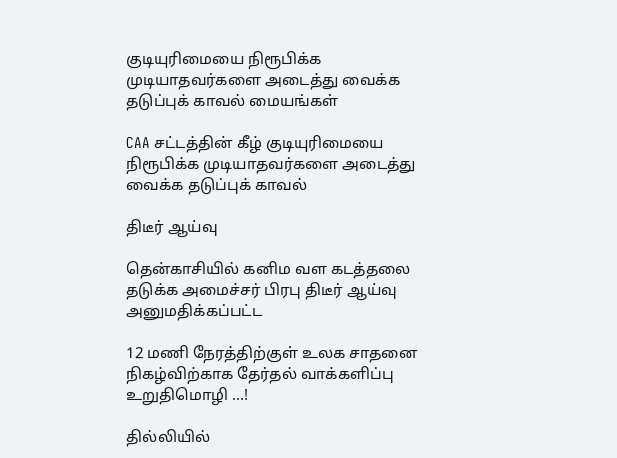குடியுரிமையை நிரூபிக்க முடியாதவர்களை அடைத்து வைக்க தடுப்புக் காவல் மையங்கள்

CAA சட்டத்தின் கீழ் குடியுரிமையை நிரூபிக்க முடியாதவர்களை அடைத்து வைக்க தடுப்புக் காவல்

திடீர் ஆய்வு

தென்காசியில் கனிம வள கடத்தலை தடுக்க அமைச்சர் பிரபு திடீர் ஆய்வு அனுமதிக்கப்பட்ட

12 மணி நேரத்திற்குள் உலக சாதனை நிகழ்விற்காக தேர்தல் வாக்களிப்பு உறுதிமொழி …!

தில்லியில்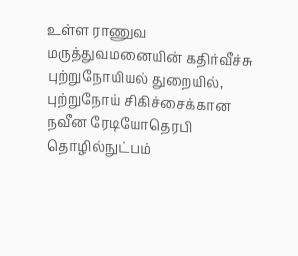உள்ள ராணுவ மருத்துவமனையின் கதிர்வீச்சு புற்றுநோயியல் துறையில், புற்றுநோய் சிகிச்சைக்கான நவீன ரேடியோதெரபி தொழில்நுட்பம்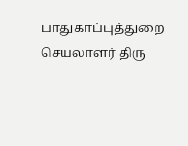பாதுகாப்புத்துறை செயலாளர் திரு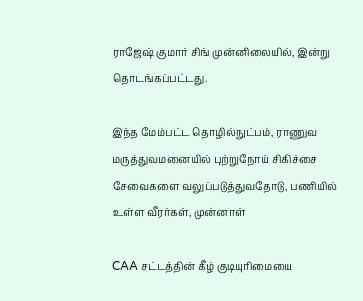ராஜேஷ் குமார் சிங் முன்னிலையில், இன்று தொடங்கப்பட்டது.

இந்த மேம்பட்ட தொழில்நுட்பம், ராணுவ மருத்துவமனையில் புற்றுநோய் சிகிச்சை சேவைகளை வலுப்படுத்துவதோடு, பணியில் உள்ள வீரர்கள், முன்னாள்

CAA சட்டத்தின் கீழ் குடியுரிமையை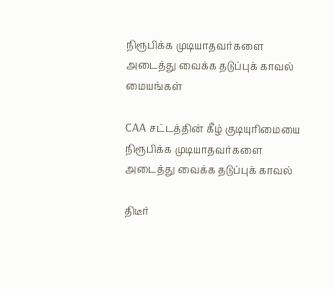நிரூபிக்க முடியாதவர்களை அடைத்து வைக்க தடுப்புக் காவல் மையங்கள்

CAA சட்டத்தின் கீழ் குடியுரிமையை நிரூபிக்க முடியாதவர்களை அடைத்து வைக்க தடுப்புக் காவல்

திடீர்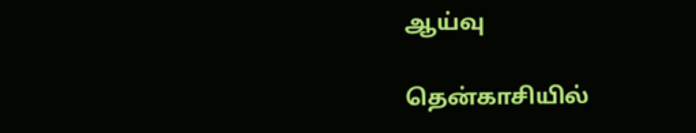ஆய்வு

தென்காசியில்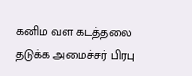கனிம வள கடத்தலை தடுக்க அமைச்சர் பிரபு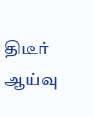திடீர் ஆய்வு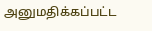அனுமதிக்கப்பட்ட